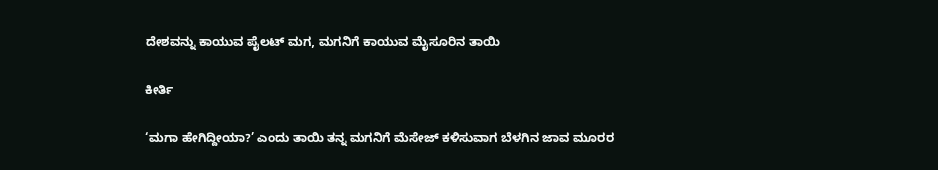ದೇಶವನ್ನು ಕಾಯುವ ಪೈಲಟ್ ಮಗ, ಮಗನಿಗೆ ಕಾಯುವ ಮೈಸೂರಿನ ತಾಯಿ

ಕೀರ್ತಿ

‘ಮಗಾ ಹೇಗಿದ್ದೀಯಾ?’ ಎಂದು ತಾಯಿ ತನ್ನ ಮಗನಿಗೆ ಮೆಸೇಜ್ ಕಳಿಸುವಾಗ ಬೆಳಗಿನ ಜಾವ ಮೂರರ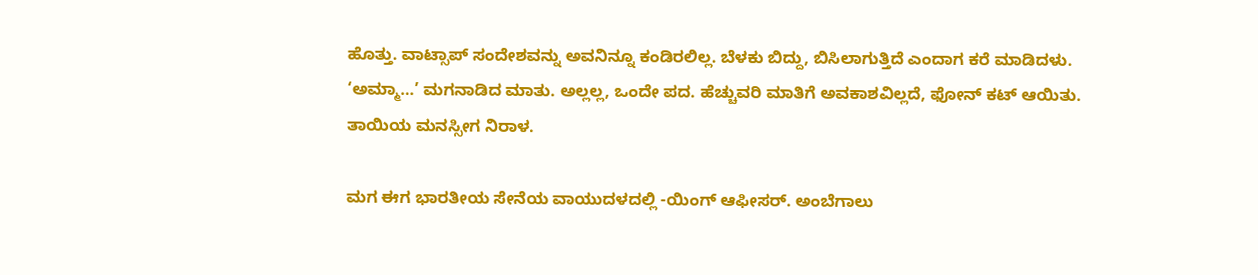ಹೊತ್ತು. ವಾಟ್ಸಾಪ್ ಸಂದೇಶವನ್ನು ಅವನಿನ್ನೂ ಕಂಡಿರಲಿಲ್ಲ. ಬೆಳಕು ಬಿದ್ದು, ಬಿಸಿಲಾಗುತ್ತಿದೆ ಎಂದಾಗ ಕರೆ ಮಾಡಿದಳು. ‘ಅಮ್ಮಾ…’ ಮಗನಾಡಿದ ಮಾತು. ಅಲ್ಲಲ್ಲ, ಒಂದೇ ಪದ. ಹೆಚ್ಚುವರಿ ಮಾತಿಗೆ ಅವಕಾಶವಿಲ್ಲದೆ, ಫೋನ್ ಕಟ್ ಆಯಿತು. ತಾಯಿಯ ಮನಸ್ಸೀಗ ನಿರಾಳ.

ಮಗ ಈಗ ಭಾರತೀಯ ಸೇನೆಯ ವಾಯುದಳದಲ್ಲಿ -ಯಿಂಗ್ ಆಫೀಸರ್. ಅಂಬೆಗಾಲು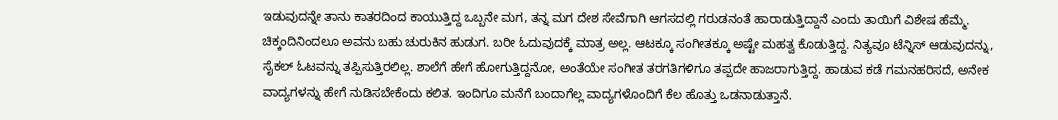ಇಡುವುದನ್ನೇ ತಾನು ಕಾತರದಿಂದ ಕಾಯುತ್ತಿದ್ದ ಒಬ್ಬನೇ ಮಗ, ತನ್ನ ಮಗ ದೇಶ ಸೇವೆಗಾಗಿ ಆಗಸದಲ್ಲಿ ಗರುಡನಂತೆ ಹಾರಾಡುತ್ತಿದ್ದಾನೆ ಎಂದು ತಾಯಿಗೆ ವಿಶೇಷ ಹೆಮ್ಮೆ. ಚಿಕ್ಕಂದಿನಿಂದಲೂ ಅವನು ಬಹು ಚುರುಕಿನ ಹುಡುಗ. ಬರೀ ಓದುವುದಕ್ಕೆ ಮಾತ್ರ ಅಲ್ಲ. ಆಟಕ್ಕೂ ಸಂಗೀತಕ್ಕೂ ಅಷ್ಟೇ ಮಹತ್ವ ಕೊಡುತ್ತಿದ್ದ. ನಿತ್ಯವೂ ಟೆನ್ನಿಸ್ ಆಡುವುದನ್ನು, ಸೈಕಲ್ ಓಟವನ್ನು ತಪ್ಪಿಸುತ್ತಿರಲಿಲ್ಲ. ಶಾಲೆಗೆ ಹೇಗೆ ಹೋಗುತ್ತಿದ್ದನೋ, ಅಂತೆಯೇ ಸಂಗೀತ ತರಗತಿಗಳಿಗೂ ತಪ್ಪದೇ ಹಾಜರಾಗುತ್ತಿದ್ದ. ಹಾಡುವ ಕಡೆ ಗಮನಹರಿಸದೆ, ಅನೇಕ ವಾದ್ಯಗಳನ್ನು ಹೇಗೆ ನುಡಿಸಬೇಕೆಂದು ಕಲಿತ. ಇಂದಿಗೂ ಮನೆಗೆ ಬಂದಾಗೆಲ್ಲ ವಾದ್ಯಗಳೊಂದಿಗೆ ಕೆಲ ಹೊತ್ತು ಒಡನಾಡುತ್ತಾನೆ.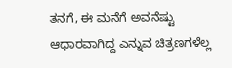ತನಗೆ, ಈ ಮನೆಗೆ ಅವನೆಷ್ಟು ಆಧಾರವಾಗಿದ್ದ ಎನ್ನುವ ಚಿತ್ರಣಗಳೆಲ್ಲ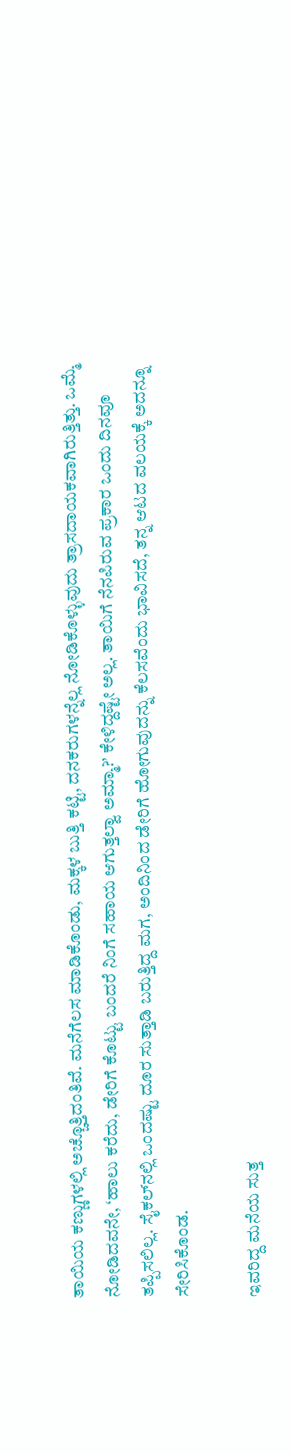ತಾಯಿಯ ಕಣ್ಣುಗಳಲ್ಲಿ ಅಚ್ಚೊತ್ತಿದಂತಿವೆ. ಮನೆಗೆಲಸ ಮಾಡಿಕೊಂಡು, ಮಕ್ಕಳ ಬುತ್ತಿ ಕಟ್ಟಿ, ದನಕರುಗಳನ್ನೆಲ್ಲ ನೋಡಿಕೊಳ್ಳುವುದು ತ್ರಾಸದಾಯಕವಾಗಿರುತ್ತಿತ್ತು. ಒಮ್ಮೆ ನೋಡಿದವನೇ, ‘ಹಾಲು ಕರೆದು, ಡೇರಿಗೆ ಕೊಟ್ಟು ಬಂದರೆ ನಿಂಗೆ ಸಹಾಯ ಆಗುತ್ತಲ್ವಾ ಅಮ್ಮಾ?’ ಕೇಳಿದ್ದಷ್ಟೇ ಅಲ್ಲ. ತಾಯಿಗೆ ನೆನಪಿರುವ ಪ್ರಕಾರ ಒಂದು ದಿನವೂ ತಪ್ಪಿಸಲಿಲ್ಲ. ಸೈಕಲ್‌ನಲ್ಲಿ ಒಂದಷ್ಟು ದೂರ ಸುತ್ತಾಡಿ ಬರುತ್ತಿದ್ದ ಮಗ, ಅಂದಿನಿಂದ ಡೇರಿಗೆ ಹೋಗುವುದನ್ನು ಕೆಲಸವೆಂದು ಭಾವಿಸದೆ, ತನ್ನ ಆಟದ ವಲಯಕ್ಕೆ ಅದನ್ನೂ ಸೇರಿಸಿಕೊಂಡ.

ಇವರಿದ್ದ ಮನೆಯ ಸುತ್ತ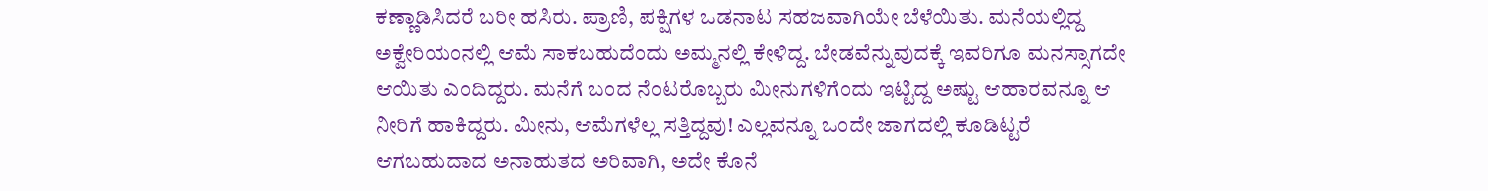ಕಣ್ಣಾಡಿಸಿದರೆ ಬರೀ ಹಸಿರು. ಪ್ರಾಣಿ, ಪಕ್ಷಿಗಳ ಒಡನಾಟ ಸಹಜವಾಗಿಯೇ ಬೆಳೆಯಿತು. ಮನೆಯಲ್ಲಿದ್ದ ಅಕ್ವೇರಿಯಂನಲ್ಲಿ ಆಮೆ ಸಾಕಬಹುದೆಂದು ಅಮ್ಮನಲ್ಲಿ ಕೇಳಿದ್ದ. ಬೇಡವೆನ್ನುವುದಕ್ಕೆ ಇವರಿಗೂ ಮನಸ್ಸಾಗದೇ ಆಯಿತು ಎಂದಿದ್ದರು. ಮನೆಗೆ ಬಂದ ನೆಂಟರೊಬ್ಬರು ಮೀನುಗಳಿಗೆಂದು ಇಟ್ಟಿದ್ದ ಅಷ್ಟು ಆಹಾರವನ್ನೂ ಆ ನೀರಿಗೆ ಹಾಕಿದ್ದರು. ಮೀನು, ಆಮೆಗಳೆಲ್ಲ ಸತ್ತಿದ್ದವು! ಎಲ್ಲವನ್ನೂ ಒಂದೇ ಜಾಗದಲ್ಲಿ ಕೂಡಿಟ್ಟರೆ ಆಗಬಹುದಾದ ಅನಾಹುತದ ಅರಿವಾಗಿ, ಅದೇ ಕೊನೆ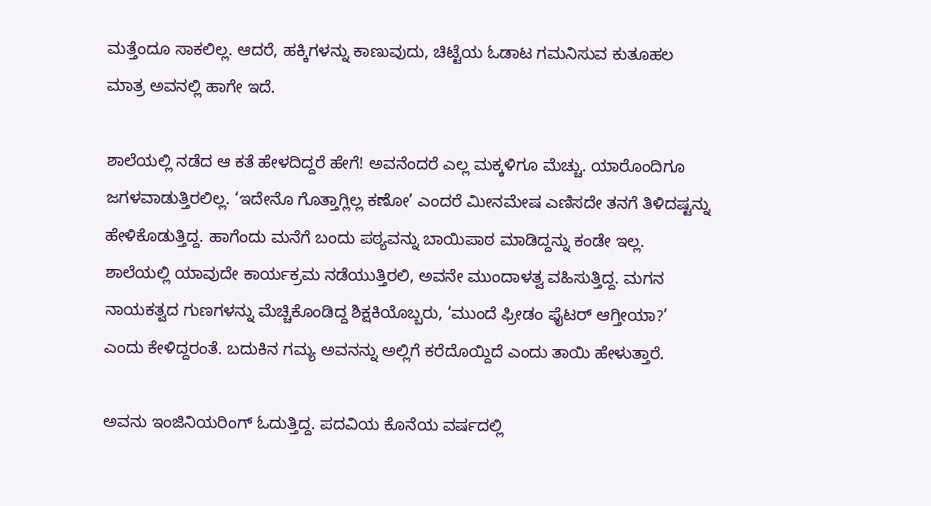ಮತ್ತೆಂದೂ ಸಾಕಲಿಲ್ಲ. ಆದರೆ, ಹಕ್ಕಿಗಳನ್ನು ಕಾಣುವುದು, ಚಿಟ್ಟೆಯ ಓಡಾಟ ಗಮನಿಸುವ ಕುತೂಹಲ ಮಾತ್ರ ಅವನಲ್ಲಿ ಹಾಗೇ ಇದೆ.

ಶಾಲೆಯಲ್ಲಿ ನಡೆದ ಆ ಕತೆ ಹೇಳದಿದ್ದರೆ ಹೇಗೆ! ಅವನೆಂದರೆ ಎಲ್ಲ ಮಕ್ಕಳಿಗೂ ಮೆಚ್ಚು. ಯಾರೊಂದಿಗೂ ಜಗಳವಾಡುತ್ತಿರಲಿಲ್ಲ. ‘ಇದೇನೊ ಗೊತ್ತಾಗ್ಲಿಲ್ಲ ಕಣೋ’ ಎಂದರೆ ಮೀನಮೇಷ ಎಣಿಸದೇ ತನಗೆ ತಿಳಿದಷ್ಟನ್ನು ಹೇಳಿಕೊಡುತ್ತಿದ್ದ. ಹಾಗೆಂದು ಮನೆಗೆ ಬಂದು ಪಠ್ಯವನ್ನು ಬಾಯಿಪಾಠ ಮಾಡಿದ್ದನ್ನು ಕಂಡೇ ಇಲ್ಲ. ಶಾಲೆಯಲ್ಲಿ ಯಾವುದೇ ಕಾರ್ಯಕ್ರಮ ನಡೆಯುತ್ತಿರಲಿ, ಅವನೇ ಮುಂದಾಳತ್ವ ವಹಿಸುತ್ತಿದ್ದ. ಮಗನ ನಾಯಕತ್ವದ ಗುಣಗಳನ್ನು ಮೆಚ್ಚಿಕೊಂಡಿದ್ದ ಶಿಕ್ಷಕಿಯೊಬ್ಬರು, ‘ಮುಂದೆ ಫ್ರೀಡಂ ಫೈಟರ್ ಆಗ್ತೀಯಾ?’ ಎಂದು ಕೇಳಿದ್ದರಂತೆ. ಬದುಕಿನ ಗಮ್ಯ ಅವನನ್ನು ಅಲ್ಲಿಗೆ ಕರೆದೊಯ್ದಿದೆ ಎಂದು ತಾಯಿ ಹೇಳುತ್ತಾರೆ.

ಅವನು ಇಂಜಿನಿಯರಿಂಗ್ ಓದುತ್ತಿದ್ದ. ಪದವಿಯ ಕೊನೆಯ ವರ್ಷದಲ್ಲಿ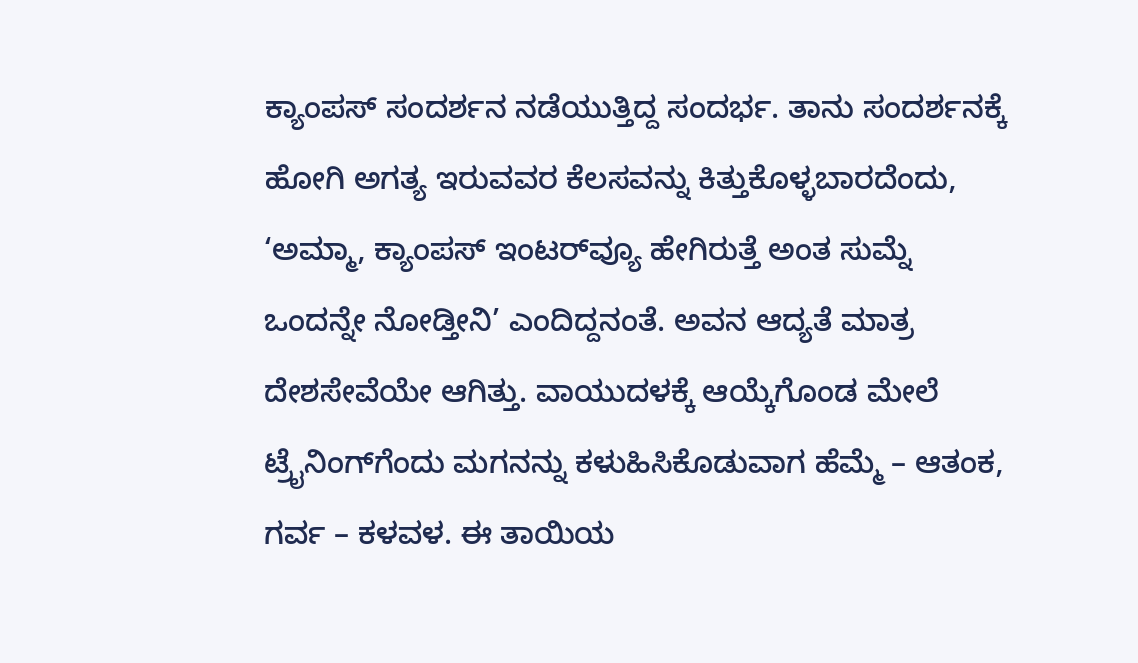ಕ್ಯಾಂಪಸ್ ಸಂದರ್ಶನ ನಡೆಯುತ್ತಿದ್ದ ಸಂದರ್ಭ. ತಾನು ಸಂದರ್ಶನಕ್ಕೆ ಹೋಗಿ ಅಗತ್ಯ ಇರುವವರ ಕೆಲಸವನ್ನು ಕಿತ್ತುಕೊಳ್ಳಬಾರದೆಂದು, ‘ಅಮ್ಮಾ, ಕ್ಯಾಂಪಸ್ ಇಂಟರ್‌ವ್ಯೂ ಹೇಗಿರುತ್ತೆ ಅಂತ ಸುಮ್ನೆ ಒಂದನ್ನೇ ನೋಡ್ತೀನಿ’ ಎಂದಿದ್ದನಂತೆ. ಅವನ ಆದ್ಯತೆ ಮಾತ್ರ ದೇಶಸೇವೆಯೇ ಆಗಿತ್ತು. ವಾಯುದಳಕ್ಕೆ ಆಯ್ಕೆಗೊಂಡ ಮೇಲೆ ಟ್ರೈನಿಂಗ್‌ಗೆಂದು ಮಗನನ್ನು ಕಳುಹಿಸಿಕೊಡುವಾಗ ಹೆಮ್ಮೆ – ಆತಂಕ, ಗರ್ವ – ಕಳವಳ. ಈ ತಾಯಿಯ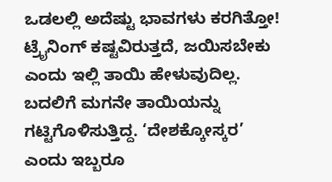ಒಡಲಲ್ಲಿ ಅದೆಷ್ಟು ಭಾವಗಳು ಕರಗಿತ್ತೋ! ಟ್ರೈನಿಂಗ್ ಕಷ್ಟವಿರುತ್ತದೆ, ಜಯಿಸಬೇಕು ಎಂದು ಇಲ್ಲಿ ತಾಯಿ ಹೇಳುವುದಿಲ್ಲ. ಬದಲಿಗೆ ಮಗನೇ ತಾಯಿಯನ್ನು ಗಟ್ಟಿಗೊಳಿಸುತ್ತಿದ್ದ. ‘ದೇಶಕ್ಕೋಸ್ಕರ’ ಎಂದು ಇಬ್ಬರೂ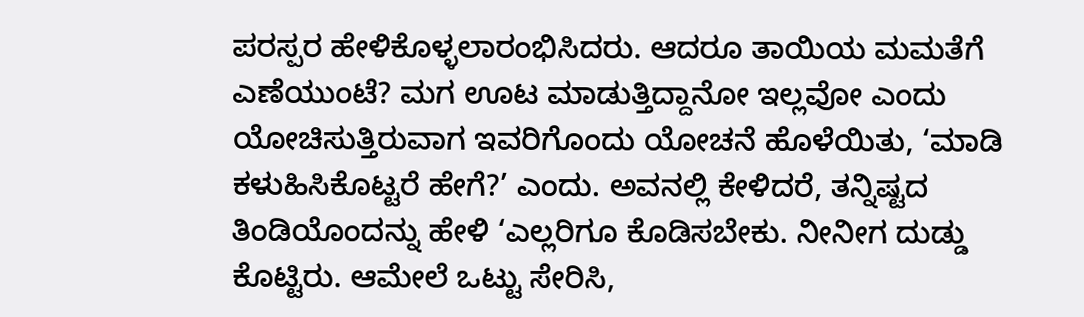ಪರಸ್ಪರ ಹೇಳಿಕೊಳ್ಳಲಾರಂಭಿಸಿದರು. ಆದರೂ ತಾಯಿಯ ಮಮತೆಗೆ ಎಣೆಯುಂಟೆ? ಮಗ ಊಟ ಮಾಡುತ್ತಿದ್ದಾನೋ ಇಲ್ಲವೋ ಎಂದು ಯೋಚಿಸುತ್ತಿರುವಾಗ ಇವರಿಗೊಂದು ಯೋಚನೆ ಹೊಳೆಯಿತು, ‘ಮಾಡಿ ಕಳುಹಿಸಿಕೊಟ್ಟರೆ ಹೇಗೆ?’ ಎಂದು. ಅವನಲ್ಲಿ ಕೇಳಿದರೆ, ತನ್ನಿಷ್ಟದ ತಿಂಡಿಯೊಂದನ್ನು ಹೇಳಿ ‘ಎಲ್ಲರಿಗೂ ಕೊಡಿಸಬೇಕು. ನೀನೀಗ ದುಡ್ಡು ಕೊಟ್ಟಿರು. ಆಮೇಲೆ ಒಟ್ಟು ಸೇರಿಸಿ,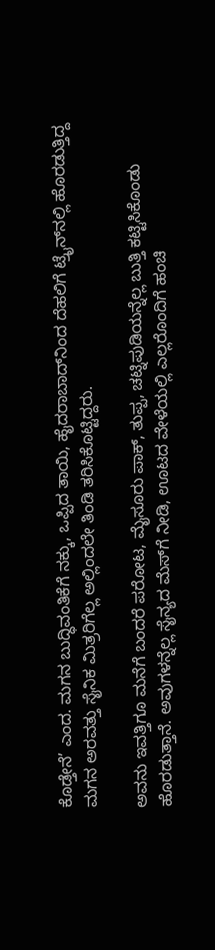ಕೊಡ್ತೇನೆ’ ಎಂದ. ಮಗನ ಬುದ್ಧಿವಂತಿಕೆಗೆ ನಕ್ಕು, ಒಪ್ಪಿದ ತಾಯಿ, ಹೈದರಾಬಾದ್‌ನಿಂದ ದೆಹಲಿಗೆ ಟ್ರೈನ್‌ನಲ್ಲಿ ಹೊರಡುತ್ತಿದ್ದ ಮಗನ ಅರವತ್ತು ಸೈನಿಕ ಮಿತ್ರರಿಗೆಲ್ಲ ಅಲ್ಲಿಂದಲೇ ತಿಂಡಿ ತರಿಸಿಕೊಟ್ಟಿದ್ದರು.

ಅವನು ಇವತ್ತಿಗೂ ಮನೆಗೆ ಬಂದರೆ ಪರೋಟ, ಮೈಸೂರು ಪಾಕ್, ತುಪ್ಪ, ಚಟ್ನಿಪುಡಿಯನ್ನೆಲ್ಲ ಬುತ್ತಿ ಕಟ್ಟಿಸಿಕೊಂಡು ಹೊರಡುತ್ತಾನೆ. ಅವುಗಳನ್ನೆಲ್ಲ ಸೈನ್ಯದ ಮೆಸ್‌ಗೆ ನೀಡಿ, ಊಟದ ವೇಳೆಯಲ್ಲಿ ಎಲ್ಲರೊಂದಿಗೆ ಹಂಚಿ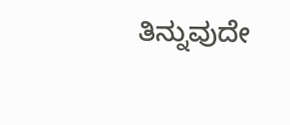ತಿನ್ನುವುದೇ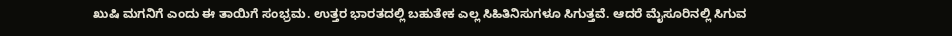ಖುಷಿ ಮಗನಿಗೆ ಎಂದು ಈ ತಾಯಿಗೆ ಸಂಭ್ರಮ. ಉತ್ತರ ಭಾರತದಲ್ಲಿ ಬಹುತೇಕ ಎಲ್ಲ ಸಿಹಿತಿನಿಸುಗಳೂ ಸಿಗುತ್ತವೆ. ಆದರೆ ಮೈಸೂರಿನಲ್ಲಿ ಸಿಗುವ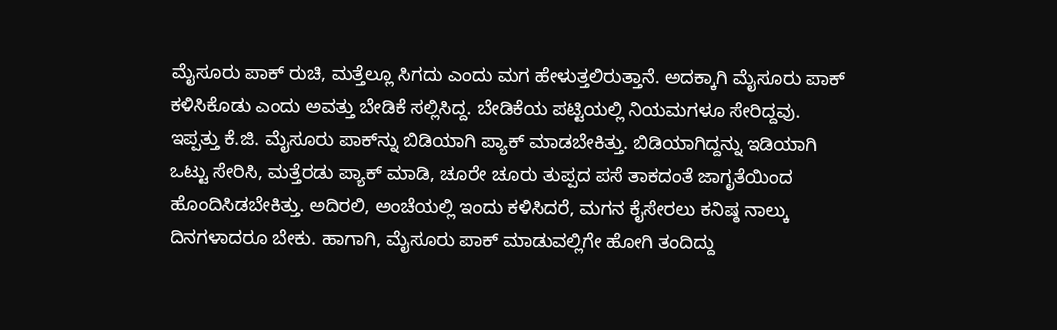ಮೈಸೂರು ಪಾಕ್ ರುಚಿ, ಮತ್ತೆಲ್ಲೂ ಸಿಗದು ಎಂದು ಮಗ ಹೇಳುತ್ತಲಿರುತ್ತಾನೆ. ಅದಕ್ಕಾಗಿ ಮೈಸೂರು ಪಾಕ್ ಕಳಿಸಿಕೊಡು ಎಂದು ಅವತ್ತು ಬೇಡಿಕೆ ಸಲ್ಲಿಸಿದ್ದ. ಬೇಡಿಕೆಯ ಪಟ್ಟಿಯಲ್ಲಿ ನಿಯಮಗಳೂ ಸೇರಿದ್ದವು. ಇಪ್ಪತ್ತು ಕೆ.ಜಿ. ಮೈಸೂರು ಪಾಕ್‌ನ್ನು ಬಿಡಿಯಾಗಿ ಪ್ಯಾಕ್ ಮಾಡಬೇಕಿತ್ತು. ಬಿಡಿಯಾಗಿದ್ದನ್ನು ಇಡಿಯಾಗಿ ಒಟ್ಟು ಸೇರಿಸಿ, ಮತ್ತೆರಡು ಪ್ಯಾಕ್ ಮಾಡಿ, ಚೂರೇ ಚೂರು ತುಪ್ಪದ ಪಸೆ ತಾಕದಂತೆ ಜಾಗೃತೆಯಿಂದ ಹೊಂದಿಸಿಡಬೇಕಿತ್ತು. ಅದಿರಲಿ, ಅಂಚೆಯಲ್ಲಿ ಇಂದು ಕಳಿಸಿದರೆ, ಮಗನ ಕೈಸೇರಲು ಕನಿಷ್ಠ ನಾಲ್ಕು ದಿನಗಳಾದರೂ ಬೇಕು. ಹಾಗಾಗಿ, ಮೈಸೂರು ಪಾಕ್ ಮಾಡುವಲ್ಲಿಗೇ ಹೋಗಿ ತಂದಿದ್ದು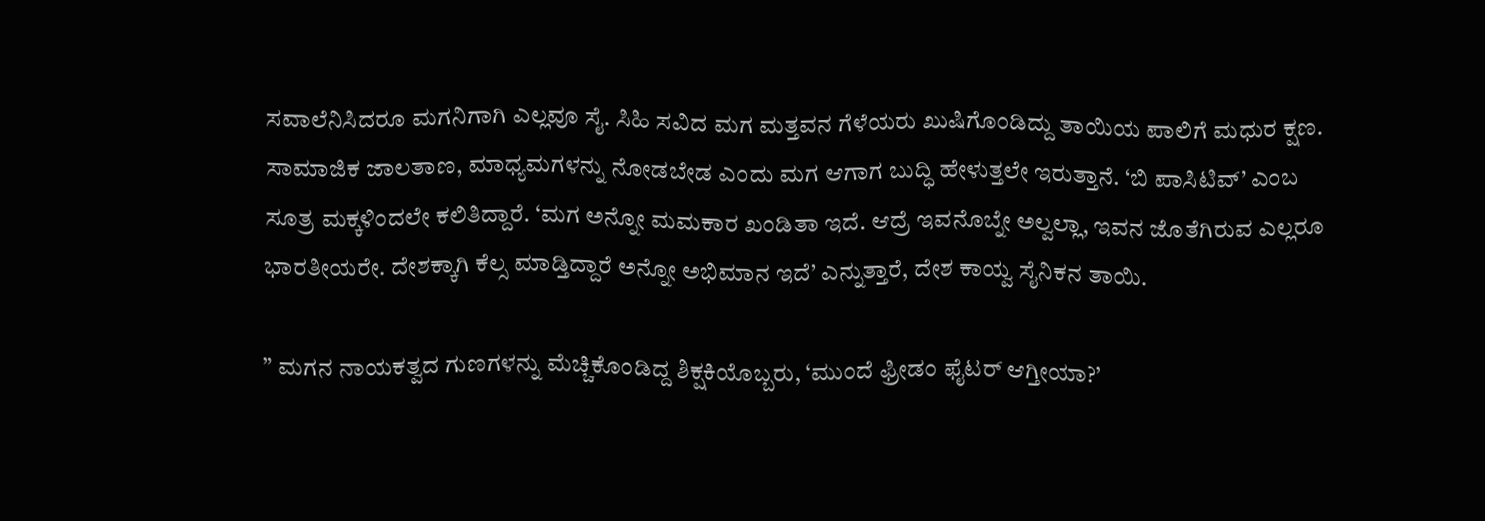ಸವಾಲೆನಿಸಿದರೂ ಮಗನಿಗಾಗಿ ಎಲ್ಲವೂ ಸೈ. ಸಿಹಿ ಸವಿದ ಮಗ ಮತ್ತವನ ಗೆಳೆಯರು ಖುಷಿಗೊಂಡಿದ್ದು ತಾಯಿಯ ಪಾಲಿಗೆ ಮಧುರ ಕ್ಷಣ. ಸಾಮಾಜಿಕ ಜಾಲತಾಣ, ಮಾಧ್ಯಮಗಳನ್ನು ನೋಡಬೇಡ ಎಂದು ಮಗ ಆಗಾಗ ಬುದ್ಧಿ ಹೇಳುತ್ತಲೇ ಇರುತ್ತಾನೆ. ‘ಬಿ ಪಾಸಿಟಿವ್’ ಎಂಬ ಸೂತ್ರ ಮಕ್ಕಳಿಂದಲೇ ಕಲಿತಿದ್ದಾರೆ. ‘ಮಗ ಅನ್ನೋ ಮಮಕಾರ ಖಂಡಿತಾ ಇದೆ. ಆದ್ರೆ ಇವನೊಬ್ನೇ ಅಲ್ವಲ್ಲಾ, ಇವನ ಜೊತೆಗಿರುವ ಎಲ್ಲರೂ ಭಾರತೀಯರೇ. ದೇಶಕ್ಕಾಗಿ ಕೆಲ್ಸ ಮಾಡ್ತಿದ್ದಾರೆ ಅನ್ನೋ ಅಭಿಮಾನ ಇದೆ’ ಎನ್ನುತ್ತಾರೆ, ದೇಶ ಕಾಯ್ವ ಸೈನಿಕನ ತಾಯಿ.

” ಮಗನ ನಾಯಕತ್ವದ ಗುಣಗಳನ್ನು ಮೆಚ್ಚಿಕೊಂಡಿದ್ದ ಶಿಕ್ಷಕಿಯೊಬ್ಬರು, ‘ಮುಂದೆ ಫ್ರೀಡಂ ಫೈಟರ್ ಆಗ್ತೀಯಾ?’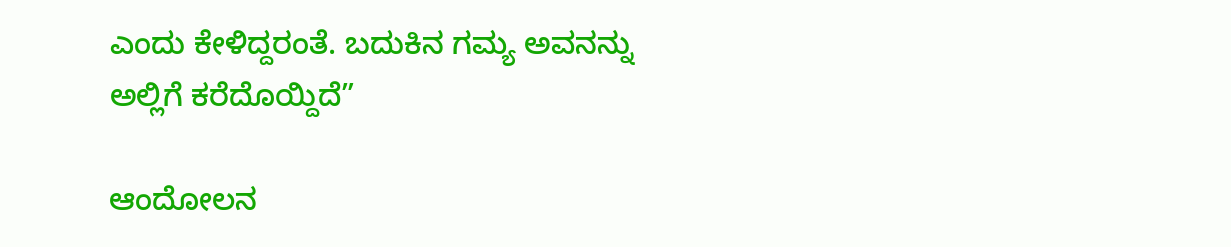ಎಂದು ಕೇಳಿದ್ದರಂತೆ. ಬದುಕಿನ ಗಮ್ಯ ಅವನನ್ನು ಅಲ್ಲಿಗೆ ಕರೆದೊಯ್ದಿದೆ”

ಆಂದೋಲನ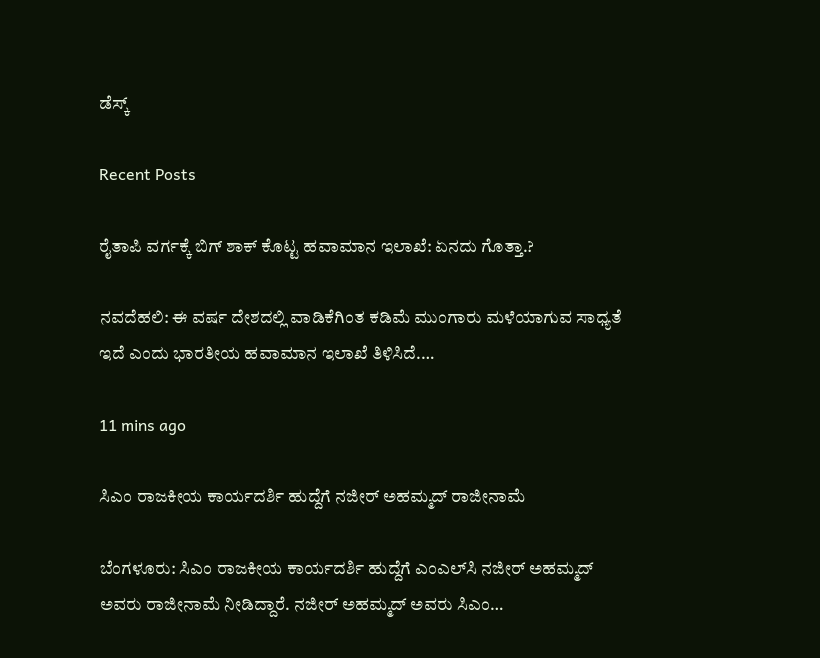ಡೆಸ್ಕ್

Recent Posts

ರೈತಾಪಿ ವರ್ಗಕ್ಕೆ ಬಿಗ್‌ ಶಾಕ್‌ ಕೊಟ್ಟ ಹವಾಮಾನ ಇಲಾಖೆ: ಏನದು ಗೊತ್ತಾ.?

ನವದೆಹಲಿ: ಈ ವರ್ಷ ದೇಶದಲ್ಲಿ ವಾಡಿಕೆಗಿಂತ ಕಡಿಮೆ ಮುಂಗಾರು ಮಳೆಯಾಗುವ ಸಾಧ್ಯತೆ ಇದೆ ಎಂದು ಭಾರತೀಯ ಹವಾಮಾನ ಇಲಾಖೆ ತಿಳಿಸಿದೆ.…

11 mins ago

ಸಿಎಂ ರಾಜಕೀಯ ಕಾರ್ಯದರ್ಶಿ ಹುದ್ದೆಗೆ ನಜೀರ್‌ ಅಹಮ್ಮದ್‌ ರಾಜೀನಾಮೆ

ಬೆಂಗಳೂರು: ಸಿಎಂ ರಾಜಕೀಯ ಕಾರ್ಯದರ್ಶಿ ಹುದ್ದೆಗೆ ಎಂಎಲ್‌ಸಿ ನಜೀರ್‌ ಅಹಮ್ಮದ್‌ ಅವರು ರಾಜೀನಾಮೆ ನೀಡಿದ್ದಾರೆ. ನಜೀರ್‌ ಅಹಮ್ಮದ್‌ ಅವರು ಸಿಎಂ…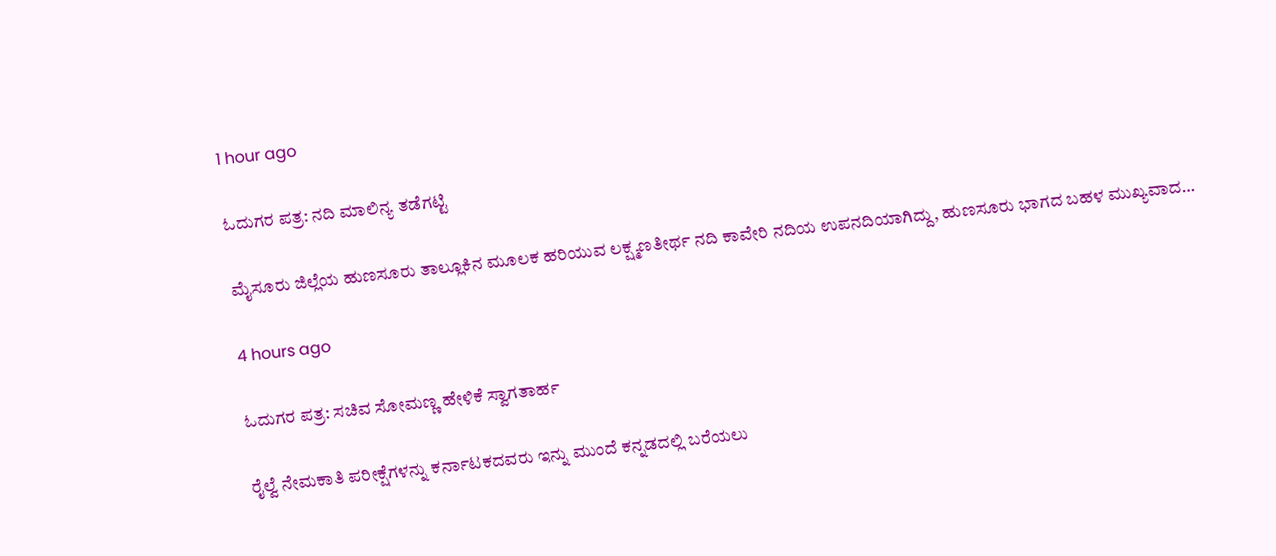1 hour ago

ಓದುಗರ ಪತ್ರ: ನದಿ ಮಾಲಿನ್ಯ ತಡೆಗಟ್ಟಿ

ಮೈಸೂರು ಜಿಲ್ಲೆಯ ಹುಣಸೂರು ತಾಲ್ಲೂಕಿನ ಮೂಲಕ ಹರಿಯುವ ಲಕ್ಷ್ಮಣತೀರ್ಥ ನದಿ ಕಾವೇರಿ ನದಿಯ ಉಪನದಿಯಾಗಿದ್ದು, ಹುಣಸೂರು ಭಾಗದ ಬಹಳ ಮುಖ್ಯವಾದ…

4 hours ago

ಓದುಗರ ಪತ್ರ: ಸಚಿವ ಸೋಮಣ್ಣ ಹೇಳಿಕೆ ಸ್ವಾಗತಾರ್ಹ

ರೈಲ್ವೆ ನೇಮಕಾತಿ ಪರೀಕ್ಷೆಗಳನ್ನು ಕರ್ನಾಟಕದವರು ಇನ್ನು ಮುಂದೆ ಕನ್ನಡದಲ್ಲಿ ಬರೆಯಲು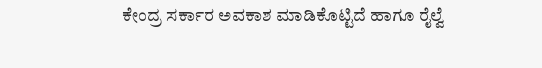ಕೇಂದ್ರ ಸರ್ಕಾರ ಅವಕಾಶ ಮಾಡಿಕೊಟ್ಟಿದೆ ಹಾಗೂ ರೈಲ್ವೆ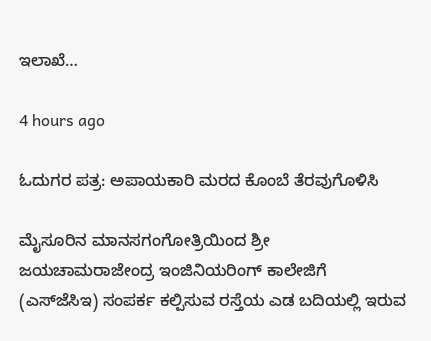ಇಲಾಖೆ…

4 hours ago

ಓದುಗರ ಪತ್ರ: ಅಪಾಯಕಾರಿ ಮರದ ಕೊಂಬೆ ತೆರವುಗೊಳಿಸಿ

ಮೈಸೂರಿನ ಮಾನಸಗಂಗೋತ್ರಿಯಿಂದ ಶ್ರೀ ಜಯಚಾಮರಾಜೇಂದ್ರ ಇಂಜಿನಿಯರಿಂಗ್ ಕಾಲೇಜಿಗೆ (ಎಸ್‌ಜೆಸಿಇ) ಸಂಪರ್ಕ ಕಲ್ಪಿಸುವ ರಸ್ತೆಯ ಎಡ ಬದಿಯಲ್ಲಿ ಇರುವ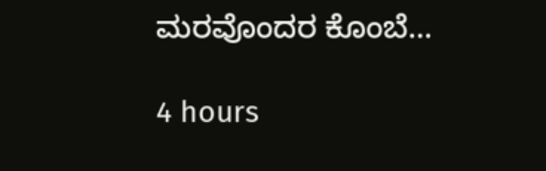ಮರವೊಂದರ ಕೊಂಬೆ…

4 hours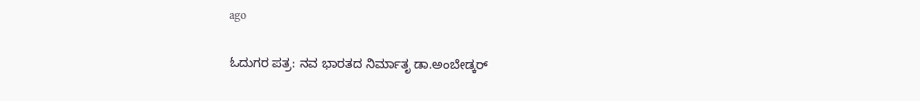ago

ಓದುಗರ ಪತ್ರ: ನವ ಭಾರತದ ನಿರ್ಮಾತೃ ಡಾ.ಅಂಬೇಡ್ಕರ್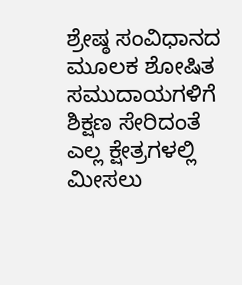ಶ್ರೇಷ್ಠ ಸಂವಿಧಾನದ ಮೂಲಕ ಶೋಷಿತ ಸಮುದಾಯಗಳಿಗೆ ಶಿಕ್ಷಣ ಸೇರಿದಂತೆ ಎಲ್ಲ ಕ್ಷೇತ್ರಗಳಲ್ಲಿ ಮೀಸಲು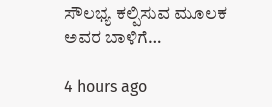ಸೌಲಭ್ಯ ಕಲ್ಪಿಸುವ ಮೂಲಕ ಅವರ ಬಾಳಿಗೆ…

4 hours ago